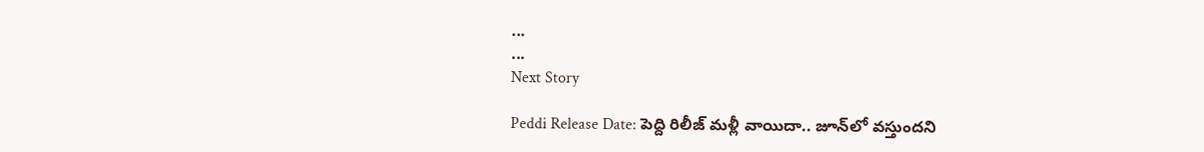...
...
Next Story

Peddi Release Date: పెద్ది రిలీజ్ మళ్లీ వాయిదా.. జూన్‌లో వస్తుందని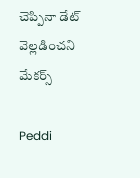చెప్పినా డేట్ వెల్లడించని మేకర్స్

Peddi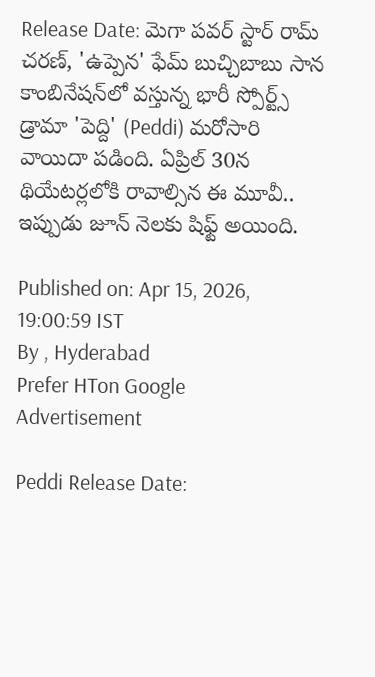Release Date: మెగా పవర్ స్టార్ రామ్ చరణ్, 'ఉప్పెన' ఫేమ్ బుచ్చిబాబు సాన కాంబినేషన్‌లో వస్తున్న భారీ స్పోర్ట్స్ డ్రామా 'పెద్ది' (Peddi) మరోసారి వాయిదా పడింది. ఏప్రిల్ 30న థియేటర్లలోకి రావాల్సిన ఈ మూవీ.. ఇప్పుడు జూన్ నెలకు షిఫ్ట్ అయింది.

Published on: Apr 15, 2026, 19:00:59 IST
By , Hyderabad
Prefer HTon Google
Advertisement

Peddi Release Date: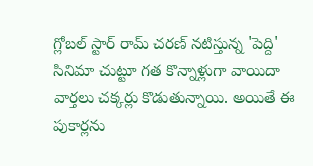గ్లోబల్ స్టార్ రామ్ చరణ్ నటిస్తున్న 'పెద్ది' సినిమా చుట్టూ గత కొన్నాళ్లుగా వాయిదా వార్తలు చక్కర్లు కొడుతున్నాయి. అయితే ఈ పుకార్లను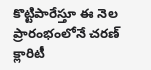కొట్టిపారేస్తూ ఈ నెల ప్రారంభంలోనే చరణ్ క్లారిటీ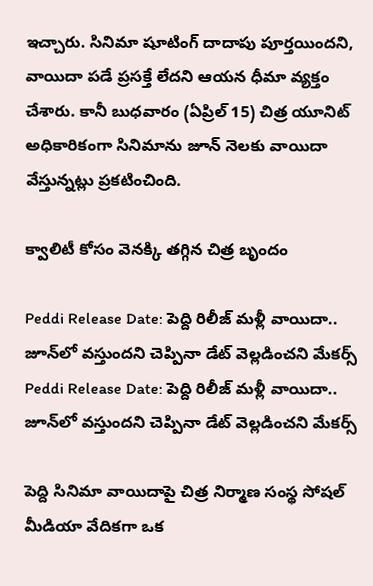ఇచ్చారు. సినిమా షూటింగ్ దాదాపు పూర్తయిందని, వాయిదా పడే ప్రసక్తే లేదని ఆయన ధీమా వ్యక్తం చేశారు. కానీ బుధవారం (ఏప్రిల్ 15) చిత్ర యూనిట్ అధికారికంగా సినిమాను జూన్ నెలకు వాయిదా వేస్తున్నట్లు ప్రకటించింది.

క్వాలిటీ కోసం వెనక్కి తగ్గిన చిత్ర బృందం

Peddi Release Date: పెద్ది రిలీజ్ మళ్లీ వాయిదా.. జూన్‌లో వస్తుందని చెప్పినా డేట్ వెల్లడించని మేకర్స్
Peddi Release Date: పెద్ది రిలీజ్ మళ్లీ వాయిదా.. జూన్‌లో వస్తుందని చెప్పినా డేట్ వెల్లడించని మేకర్స్

పెద్ది సినిమా వాయిదాపై చిత్ర నిర్మాణ సంస్థ సోషల్ మీడియా వేదికగా ఒక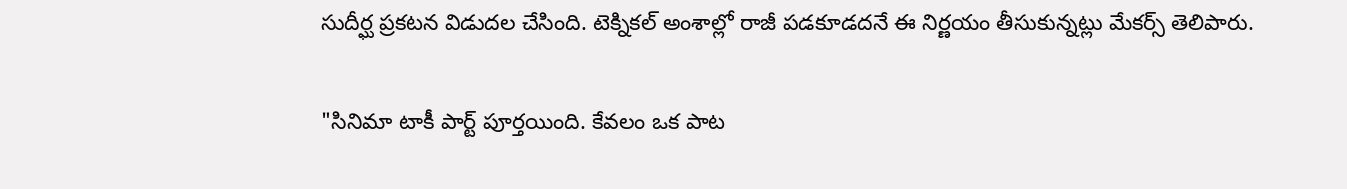సుదీర్ఘ ప్రకటన విడుదల చేసింది. టెక్నికల్ అంశాల్లో రాజీ పడకూడదనే ఈ నిర్ణయం తీసుకున్నట్లు మేకర్స్ తెలిపారు.

"సినిమా టాకీ పార్ట్ పూర్తయింది. కేవలం ఒక పాట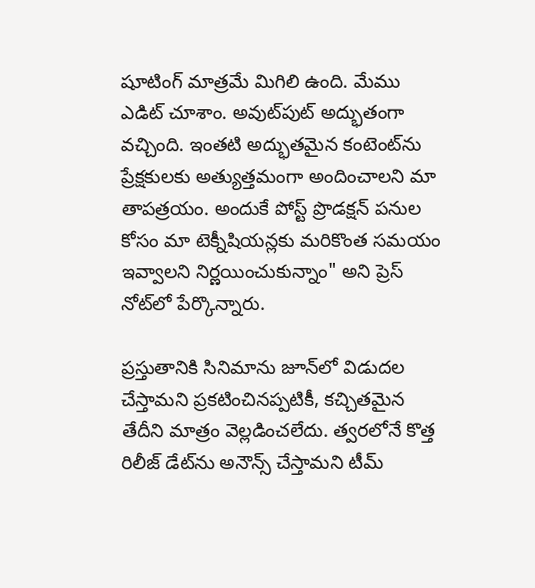షూటింగ్ మాత్రమే మిగిలి ఉంది. మేము ఎడిట్ చూశాం. అవుట్‌పుట్ అద్భుతంగా వచ్చింది. ఇంతటి అద్భుతమైన కంటెంట్‌ను ప్రేక్షకులకు అత్యుత్తమంగా అందించాలని మా తాపత్రయం. అందుకే పోస్ట్ ప్రొడక్షన్ పనుల కోసం మా టెక్నీషియన్లకు మరికొంత సమయం ఇవ్వాలని నిర్ణయించుకున్నాం" అని ప్రెస్ నోట్‌లో పేర్కొన్నారు.

ప్రస్తుతానికి సినిమాను జూన్‌లో విడుదల చేస్తామని ప్రకటించినప్పటికీ, కచ్చితమైన తేదీని మాత్రం వెల్లడించలేదు. త్వరలోనే కొత్త రిలీజ్ డేట్‌ను అనౌన్స్ చేస్తామని టీమ్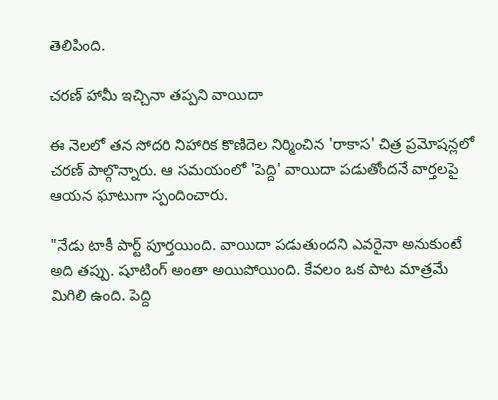తెలిపింది.

చరణ్ హామీ ఇచ్చినా తప్పని వాయిదా

ఈ నెలలో తన సోదరి నిహారిక కొణిదెల నిర్మించిన 'రాకాస' చిత్ర ప్రమోషన్లలో చరణ్ పాల్గొన్నారు. ఆ సమయంలో 'పెద్ది' వాయిదా పడుతోందనే వార్తలపై ఆయన ఘాటుగా స్పందించారు.

"నేడు టాకీ పార్ట్ పూర్తయింది. వాయిదా పడుతుందని ఎవరైనా అనుకుంటే అది తప్పు. షూటింగ్ అంతా అయిపోయింది. కేవలం ఒక పాట మాత్రమే మిగిలి ఉంది. పెద్ది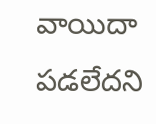వాయిదా పడలేదని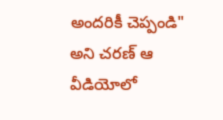అందరికీ చెప్పండి" అని చరణ్ ఆ వీడియోలో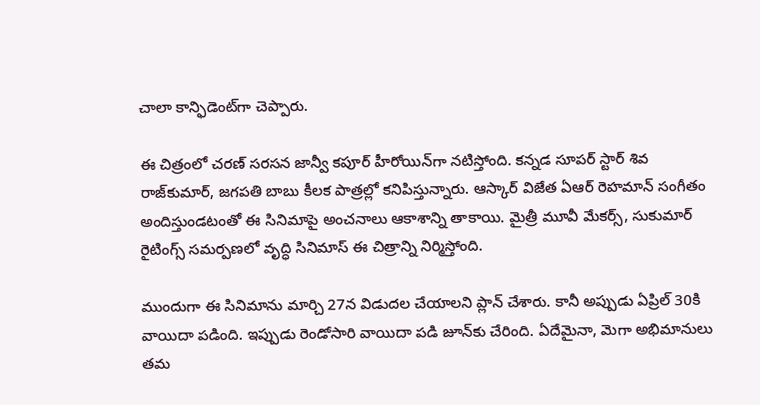చాలా కాన్ఫిడెంట్‌గా చెప్పారు.

ఈ చిత్రంలో చరణ్ సరసన జాన్వీ కపూర్ హీరోయిన్‌గా నటిస్తోంది. కన్నడ సూపర్ స్టార్ శివ రాజ్‌కుమార్, జగపతి బాబు కీలక పాత్రల్లో కనిపిస్తున్నారు. ఆస్కార్ విజేత ఏఆర్ రెహమాన్ సంగీతం అందిస్తుండటంతో ఈ సినిమాపై అంచనాలు ఆకాశాన్ని తాకాయి. మైత్రీ మూవీ మేకర్స్, సుకుమార్ రైటింగ్స్ సమర్పణలో వృద్ధి సినిమాస్ ఈ చిత్రాన్ని నిర్మిస్తోంది.

ముందుగా ఈ సినిమాను మార్చి 27న విడుదల చేయాలని ప్లాన్ చేశారు. కానీ అప్పుడు ఏప్రిల్ 30కి వాయిదా పడింది. ఇప్పుడు రెండోసారి వాయిదా పడి జూన్‌కు చేరింది. ఏదేమైనా, మెగా అభిమానులు తమ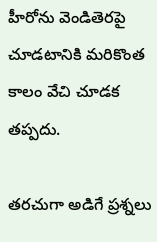హీరోను వెండితెరపై చూడటానికి మరికొంత కాలం వేచి చూడక తప్పదు.

తరచుగా అడిగే ప్రశ్నలు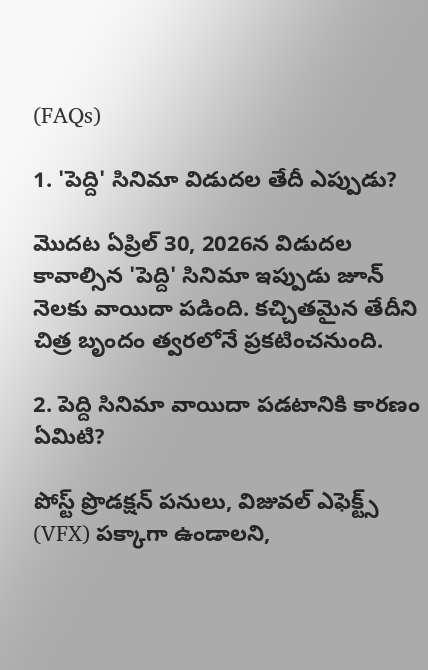(FAQs)

1. 'పెద్ది' సినిమా విడుదల తేదీ ఎప్పుడు?

మొదట ఏప్రిల్ 30, 2026న విడుదల కావాల్సిన 'పెద్ది' సినిమా ఇప్పుడు జూన్ నెలకు వాయిదా పడింది. కచ్చితమైన తేదీని చిత్ర బృందం త్వరలోనే ప్రకటించనుంది.

2. పెద్ది సినిమా వాయిదా పడటానికి కారణం ఏమిటి?

పోస్ట్ ప్రొడక్షన్ పనులు, విజువల్ ఎఫెక్ట్స్ (VFX) పక్కాగా ఉండాలని,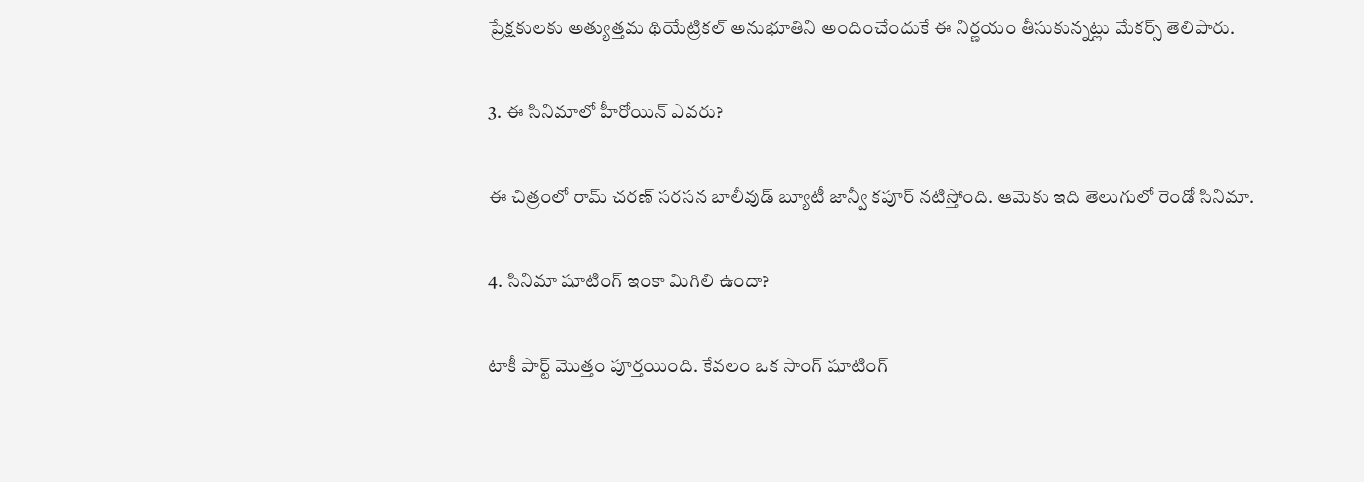ప్రేక్షకులకు అత్యుత్తమ థియేట్రికల్ అనుభూతిని అందించేందుకే ఈ నిర్ణయం తీసుకున్నట్లు మేకర్స్ తెలిపారు.

3. ఈ సినిమాలో హీరోయిన్ ఎవరు?

ఈ చిత్రంలో రామ్ చరణ్ సరసన బాలీవుడ్ బ్యూటీ జాన్వీ కపూర్ నటిస్తోంది. ఆమెకు ఇది తెలుగులో రెండో సినిమా.

4. సినిమా షూటింగ్ ఇంకా మిగిలి ఉందా?

టాకీ పార్ట్ మొత్తం పూర్తయింది. కేవలం ఒక సాంగ్ షూటింగ్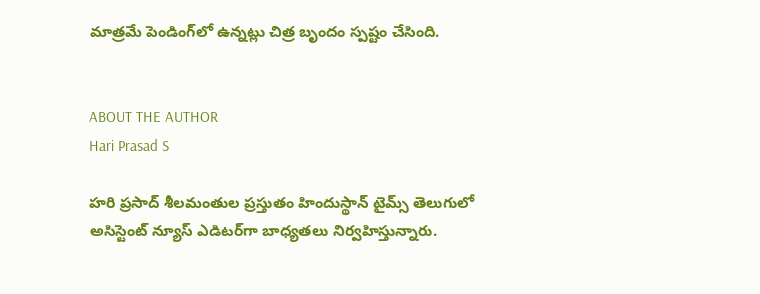మాత్రమే పెండింగ్‌లో ఉన్నట్లు చిత్ర బృందం స్పష్టం చేసింది.


ABOUT THE AUTHOR
Hari Prasad S

హరి ప్రసాద్ శీలమంతుల ప్రస్తుతం హిందుస్థాన్ టైమ్స్ తెలుగులో అసిస్టెంట్ న్యూస్ ఎడిటర్‌గా బాధ్యతలు నిర్వహిస్తున్నారు.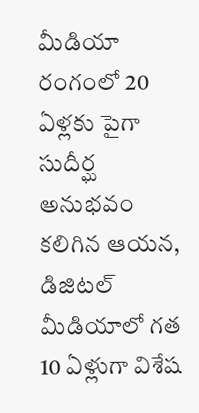మీడియా రంగంలో 20 ఏళ్లకు పైగా సుదీర్ఘ అనుభవం కలిగిన ఆయన, డిజిటల్ మీడియాలో గత 10 ఏళ్లుగా విశేష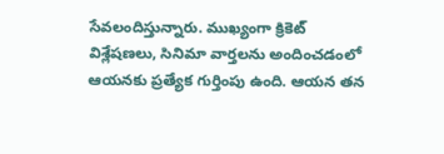సేవలందిస్తున్నారు. ముఖ్యంగా క్రికెట్ విశ్లేషణలు, సినిమా వార్తలను అందించడంలో ఆయనకు ప్రత్యేక గుర్తింపు ఉంది. ఆయన తన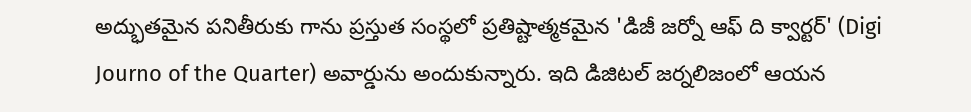అద్భుతమైన పనితీరుకు గాను ప్రస్తుత సంస్థలో ప్రతిష్టాత్మకమైన 'డిజీ జర్నో ఆఫ్ ది క్వార్టర్' (Digi Journo of the Quarter) అవార్డును అందుకున్నారు. ఇది డిజిటల్ జర్నలిజంలో ఆయన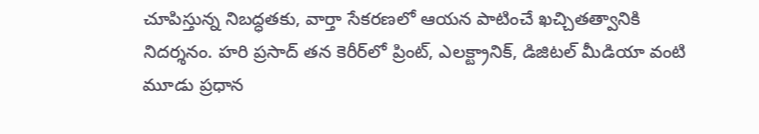చూపిస్తున్న నిబద్ధతకు, వార్తా సేకరణలో ఆయన పాటించే ఖచ్చితత్వానికి నిదర్శనం. హరి ప్రసాద్ తన కెరీర్‌లో ప్రింట్, ఎలక్ట్రానిక్, డిజిటల్ మీడియా వంటి మూడు ప్రధాన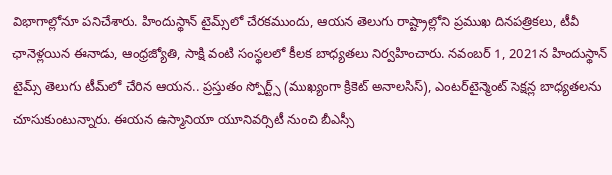విభాగాల్లోనూ పనిచేశారు. హిందుస్థాన్ టైమ్స్‌లో చేరకముందు, ఆయన తెలుగు రాష్ట్రాల్లోని ప్రముఖ దినపత్రికలు, టీవీ ఛానెళ్లయిన ఈనాడు, ఆంధ్రజ్యోతి, సాక్షి వంటి సంస్థలలో కీలక బాధ్యతలు నిర్వహించారు. నవంబర్ 1, 2021న హిందుస్థాన్ టైమ్స్ తెలుగు టీమ్‌లో చేరిన ఆయన.. ప్రస్తుతం స్పోర్ట్స్ (ముఖ్యంగా క్రికెట్ అనాలసిస్), ఎంటర్‌టైన్మెంట్ సెక్షన్ల బాధ్యతలను చూసుకుంటున్నారు. ఈయన ఉస్మానియా యూనివర్సిటీ నుంచి బీఎస్సీ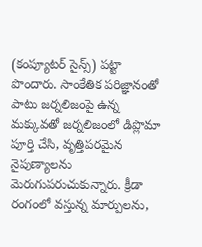(కంప్యూటర్ సైన్స్) పట్టా పొందారు. సాంకేతిక పరిజ్ఞానంతో పాటు జర్నలిజంపై ఉన్న మక్కువతో జర్నలిజంలో డిప్లొమా పూర్తి చేసి, వృత్తిపరమైన నైపుణ్యాలను మెరుగుపరుచుకున్నారు. క్రీడా రంగంలో వస్తున్న మార్పులను,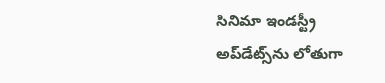సినిమా ఇండస్ట్రీ అప్‌డేట్స్‌ను లోతుగా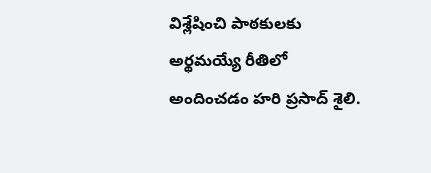విశ్లేషించి పాఠకులకు అర్థమయ్యే రీతిలో అందించడం హరి ప్రసాద్ శైలి.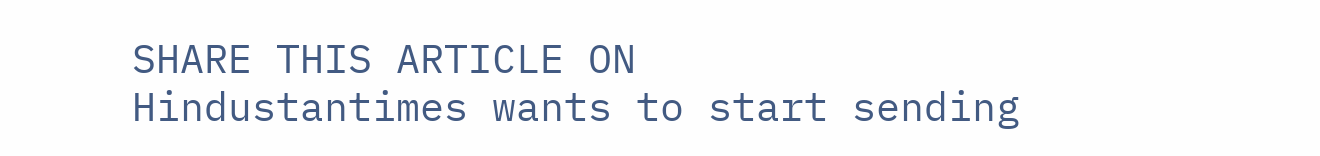SHARE THIS ARTICLE ON
Hindustantimes wants to start sending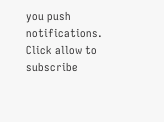you push notifications. Click allow to subscribe